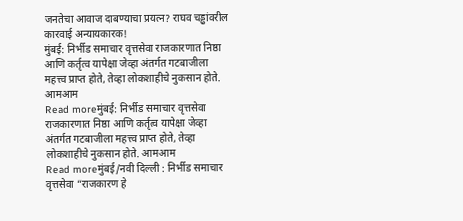जनतेचा आवाज दाबण्याचा प्रयत्न? राघव चड्ढांवरील कारवाई अन्यायकारक!
मुंबई: निर्भीड समाचार वृत्तसेवा राजकारणात निष्ठा आणि कर्तृत्व यापेक्षा जेव्हा अंतर्गत गटबाजीला महत्त्व प्राप्त होते, तेव्हा लोकशाहीचे नुकसान होते. आमआम
Read moreमुंबई: निर्भीड समाचार वृत्तसेवा राजकारणात निष्ठा आणि कर्तृत्व यापेक्षा जेव्हा अंतर्गत गटबाजीला महत्त्व प्राप्त होते, तेव्हा लोकशाहीचे नुकसान होते. आमआम
Read moreमुंबई/नवी दिल्ली : निर्भीड समाचार वृत्तसेवा “राजकारण हे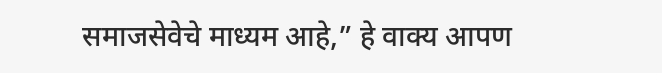समाजसेवेचे माध्यम आहे,” हे वाक्य आपण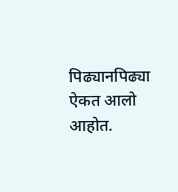पिढ्यानपिढ्या ऐकत आलो आहोत.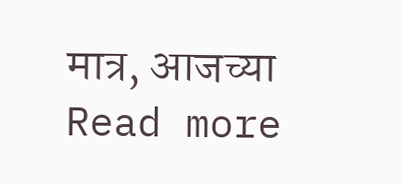मात्र, आजच्या
Read more